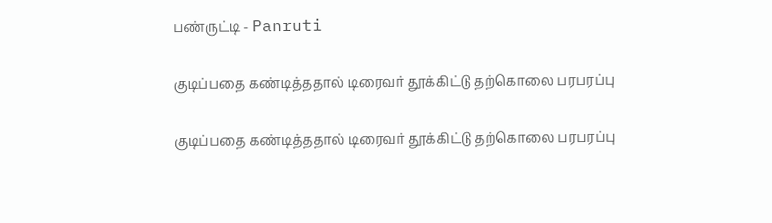பண்ருட்டி - Panruti

குடிப்பதை கண்டித்ததால் டிரைவர் தூக்கிட்டு தற்கொலை பரபரப்பு

குடிப்பதை கண்டித்ததால் டிரைவர் தூக்கிட்டு தற்கொலை பரபரப்பு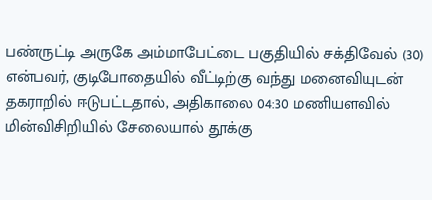பண்ருட்டி அருகே அம்மாபேட்டை பகுதியில் சக்திவேல் (30) என்பவர், குடிபோதையில் வீட்டிற்கு வந்து மனைவியுடன் தகராறில் ஈடுபட்டதால், அதிகாலை 04:30 மணியளவில் மின்விசிறியில் சேலையால் தூக்கு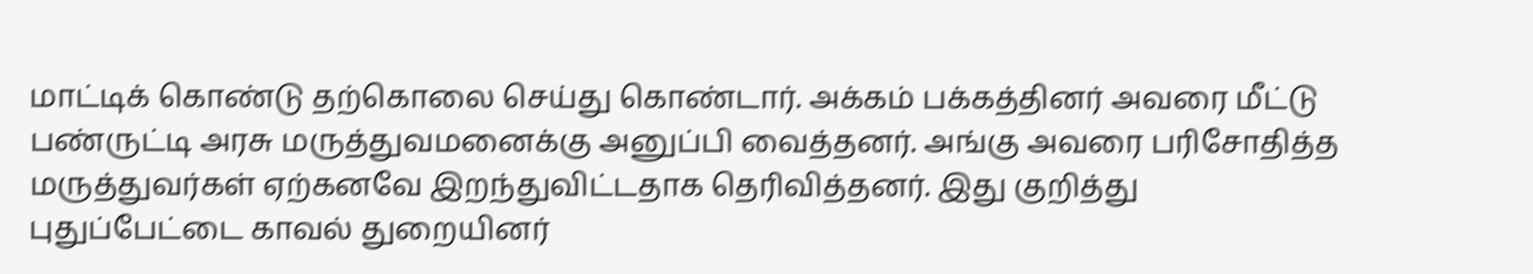மாட்டிக் கொண்டு தற்கொலை செய்து கொண்டார். அக்கம் பக்கத்தினர் அவரை மீட்டு பண்ருட்டி அரசு மருத்துவமனைக்கு அனுப்பி வைத்தனர். அங்கு அவரை பரிசோதித்த மருத்துவர்கள் ஏற்கனவே இறந்துவிட்டதாக தெரிவித்தனர். இது குறித்து புதுப்பேட்டை காவல் துறையினர்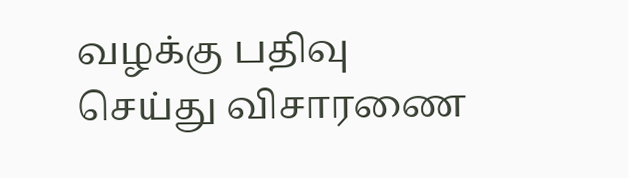வழக்கு பதிவு செய்து விசாரணை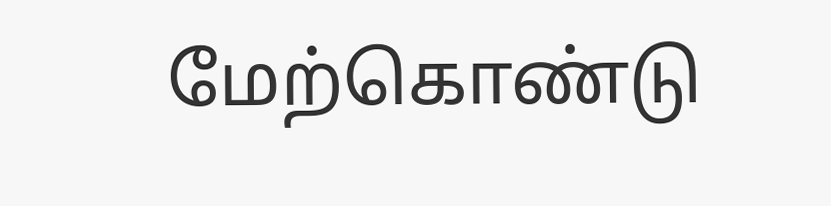மேற்கொண்டு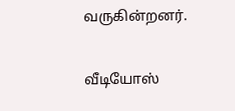வருகின்றனர்.

வீடியோஸ்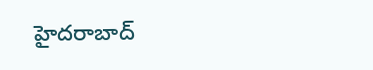హైదరాబాద్